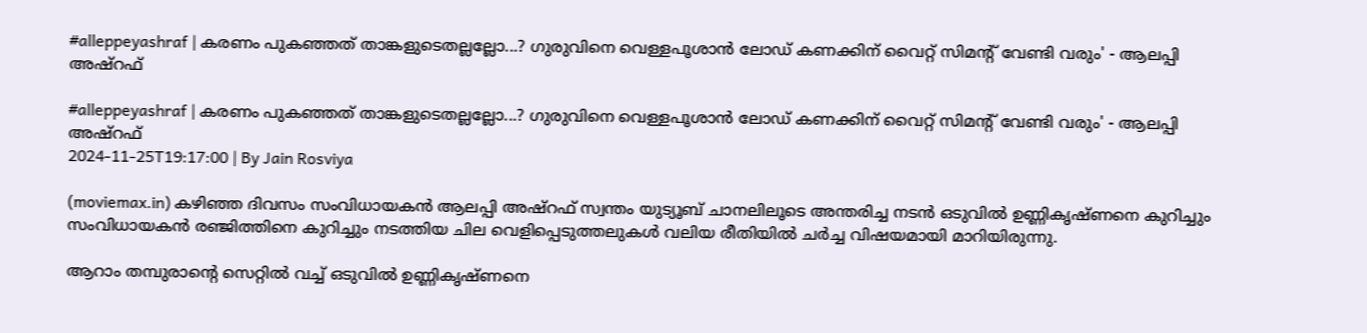#alleppeyashraf | കരണം പുകഞ്ഞത് താങ്കളുടെതല്ലല്ലോ...? ഗുരുവിനെ വെള്ളപൂശാൻ ലോഡ് കണക്കിന് വൈറ്റ് സിമന്റ്‌ വേണ്ടി വരും' - ആലപ്പി അഷ്റഫ്

#alleppeyashraf | കരണം പുകഞ്ഞത് താങ്കളുടെതല്ലല്ലോ...? ഗുരുവിനെ വെള്ളപൂശാൻ ലോഡ് കണക്കിന് വൈറ്റ് സിമന്റ്‌ വേണ്ടി വരും' - ആലപ്പി അഷ്റഫ്
2024-11-25T19:17:00 | By Jain Rosviya

(moviemax.in) കഴിഞ്ഞ ദിവസം സംവിധായകൻ ആലപ്പി അഷ്റഫ് സ്വന്തം യുട്യൂബ് ചാനലിലൂടെ അന്തരിച്ച നടൻ ഒടുവിൽ ഉണ്ണികൃഷ്ണനെ കുറിച്ചും സംവിധായകൻ രഞ്ജിത്തിനെ കുറിച്ചും നടത്തിയ ചില വെളിപ്പെടുത്തലുകൾ വലിയ രീതിയിൽ ചർച്ച വിഷയമായി മാറിയിരുന്നു.

ആറാം തമ്പുരാന്റെ സെറ്റിൽ വച്ച് ഒടുവിൽ ഉണ്ണികൃഷ്ണനെ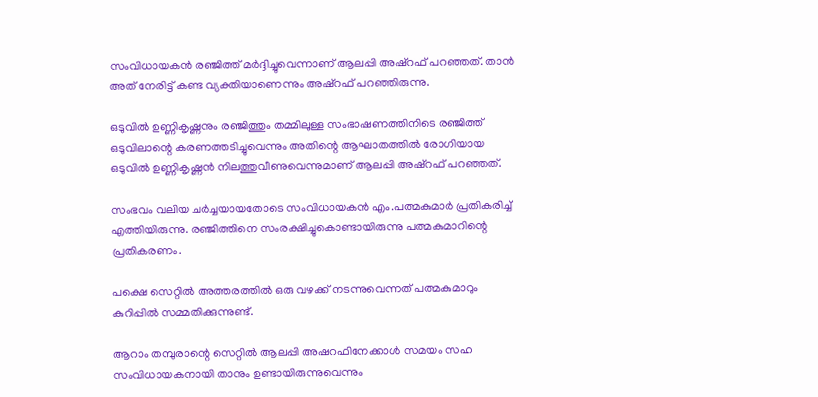സംവിധായകൻ രഞ്ജിത്ത് മർദ്ദിച്ചുവെന്നാണ് ആലപ്പി അഷ്റഫ് പറഞ്ഞത്. താൻ അത് നേരിട്ട് കണ്ട വ്യക്തിയാണെന്നും അഷ്റഫ് പറഞ്ഞിരുന്നു.

ഒടുവിൽ ഉണ്ണികൃഷ്ണനും രഞ്ജിത്തും തമ്മിലുള്ള സംഭാഷണത്തിനിടെ രഞ്ജിത്ത് ഒടുവിലാന്റെ കരണത്തടിച്ചുവെന്നും അതിന്റെ ആഘാതത്തിൽ രോഗിയായ ഒടുവിൽ‌ ഉണ്ണികൃഷ്ണൻ നിലത്തുവീണുവെന്നുമാണ് ആലപ്പി അഷ്റഫ് പറഞ്ഞത്.

സംഭവം വലിയ ചർച്ചയായതോടെ സംവിധായകൻ എം.പത്മകുമാർ പ്രതികരിച്ച് എത്തിയിരുന്നു. രഞ്ജിത്തിനെ സംരക്ഷിച്ചുകൊണ്ടായിരുന്നു പത്മകുമാറിന്റെ പ്രതികരണം.

പക്ഷെ സെറ്റിൽ അത്തരത്തിൽ ഒരു വഴക്ക് നടന്നുവെന്നത് പത്മകുമാറും കുറിപ്പിൽ സമ്മതിക്കുന്നുണ്ട്.

ആറാം തമ്പുരാന്റെ സെറ്റില്‍ ആലപ്പി അഷറഫിനേക്കാള്‍ സമയം സഹ സംവിധായകനായി താനും ഉണ്ടായിരുന്നുവെന്നും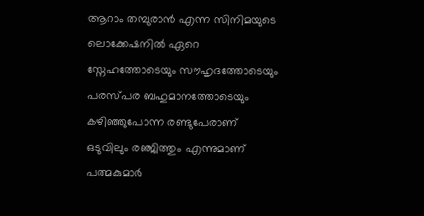ആറാം തമ്പുരാൻ എന്ന സിനിമയുടെ ലൊക്കേഷനിൽ ഏറെ സ്നേഹത്തോടെയും സൗഹൃദത്തോടെയും പരസ്പര ബഹുമാനത്തോടെയും കഴിഞ്ഞുപോന്ന രണ്ടുപേരാണ് ഒടുവിലും രഞ്ജിത്തും എന്നുമാണ് പത്മകുമാർ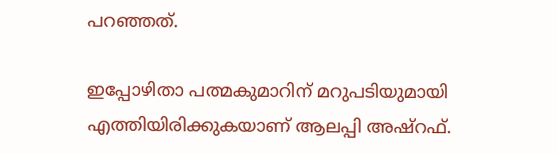പറഞ്ഞത്.

ഇപ്പോഴിതാ പത്മകുമാറിന് മറുപടിയുമായി എത്തിയിരിക്കുകയാണ് ആലപ്പി അഷ്റഫ്.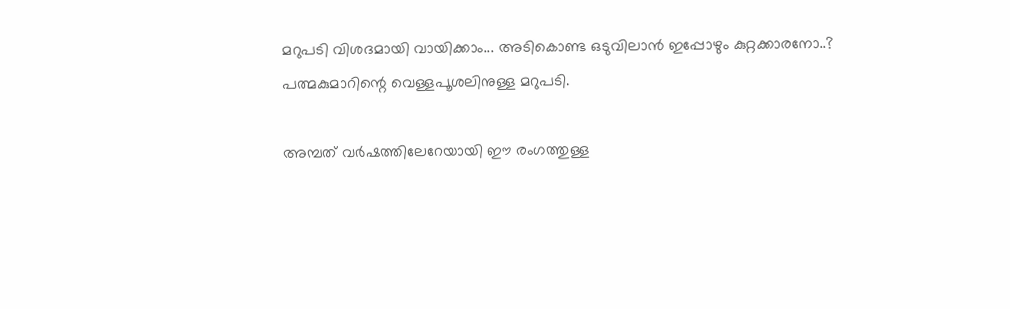മറുപടി വിശദമായി വായിക്കാം... അടികൊണ്ട ഒടുവിലാൻ ഇപ്പോഴും കുറ്റക്കാരനോ..? പത്മകുമാറിന്റെ വെള്ളപൂശലിനുള്ള മറുപടി.

അമ്പത് വർഷത്തിലേറേയായി ഈ രംഗത്തുള്ള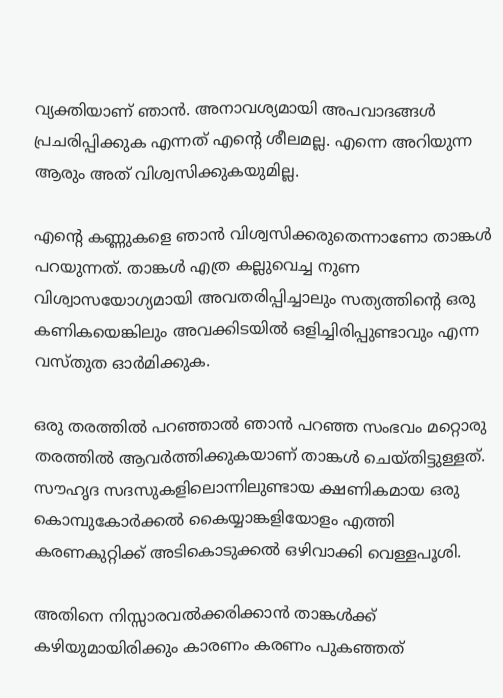വ്യക്തിയാണ് ഞാൻ. അനാവശ്യമായി അപവാദങ്ങൾ പ്രചരിപ്പിക്കുക എന്നത് എന്റെ ശീലമല്ല. എന്നെ അറിയുന്ന ആരും അത് വിശ്വസിക്കുകയുമില്ല.

എന്റെ കണ്ണുകളെ ഞാൻ വിശ്വസിക്കരുതെന്നാണോ താങ്കൾ പറയുന്നത്. താങ്കൾ എത്ര കല്ലുവെച്ച നുണ വിശ്വാസയോഗ്യമായി അവതരിപ്പിച്ചാലും സത്യത്തിന്റെ ഒരു കണികയെങ്കിലും അവക്കിടയിൽ ഒളിച്ചിരിപ്പുണ്ടാവും എന്ന വസ്തുത ഓർമിക്കുക.

ഒരു തരത്തിൽ പറഞ്ഞാൽ ഞാൻ പറഞ്ഞ സംഭവം മറ്റൊരു തരത്തിൽ ആവർത്തിക്കുകയാണ് താങ്കൾ ചെയ്തിട്ടുള്ളത്. സൗഹൃദ സദസുകളിലൊന്നിലുണ്ടായ ക്ഷണികമായ ഒരു കൊമ്പുകോർക്കൽ കൈയ്യാങ്കളിയോളം എത്തി കരണകുറ്റിക്ക്‌ അടികൊടുക്കൽ ഒഴിവാക്കി വെള്ളപൂശി.

അതിനെ നിസ്സാരവൽക്കരിക്കാൻ താങ്കൾക്ക് കഴിയുമായിരിക്കും കാരണം കരണം പുകഞ്ഞത്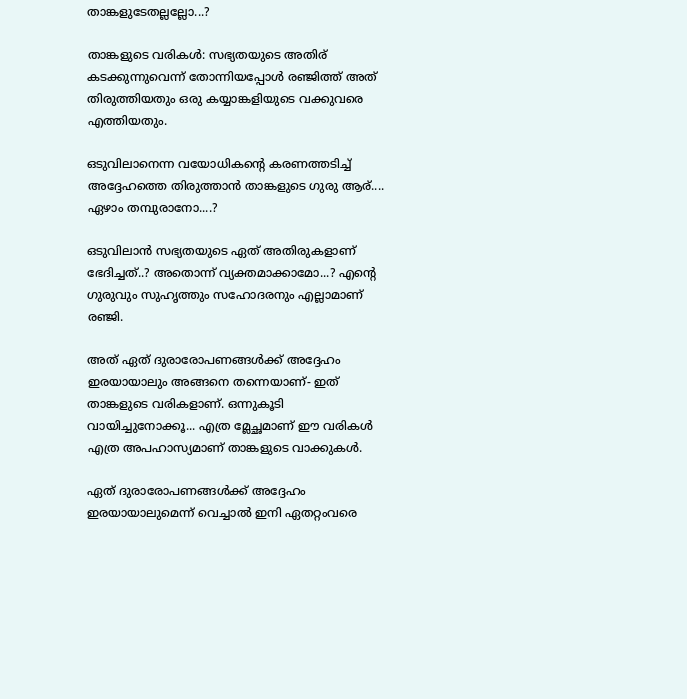താങ്കളുടേതല്ലല്ലോ...?

താങ്കളുടെ വരികൾ: സഭ്യതയുടെ അതിര് കടക്കുന്നുവെന്ന് തോന്നിയപ്പോൾ രഞ്ജിത്ത് അത് തിരുത്തിയതും ഒരു കയ്യാങ്കളിയുടെ വക്കുവരെ എത്തിയതും.

ഒടുവിലാനെന്ന വയോധികന്റെ കരണത്തടിച്ച് അദ്ദേഹത്തെ തിരുത്താൻ താങ്കളുടെ ഗുരു ആര്.... ഏഴാം തമ്പുരാനോ....?

ഒടുവിലാൻ സഭ്യതയുടെ ഏത് അതിരുകളാണ് ഭേദിച്ചത്..? അതൊന്ന് വ്യക്തമാക്കാമോ...? എന്റെ ഗുരുവും സുഹൃത്തും സഹോദരനും എല്ലാമാണ് രഞ്ജി.

അത് ഏത് ദുരാരോപണങ്ങൾക്ക് അദ്ദേഹം ഇരയായാലും അങ്ങനെ തന്നെയാണ്- ഇത് താങ്കളുടെ വരികളാണ്. ഒന്നുകൂടി വായിച്ചുനോക്കൂ... എത്ര മ്ലേച്ഛമാണ് ഈ വരികൾ എത്ര അപഹാസ്യമാണ് താങ്കളുടെ വാക്കുകൾ.

ഏത് ദുരാരോപണങ്ങൾക്ക് അദ്ദേഹം ഇരയായാലുമെന്ന് വെച്ചാൽ ഇനി ഏതറ്റംവരെ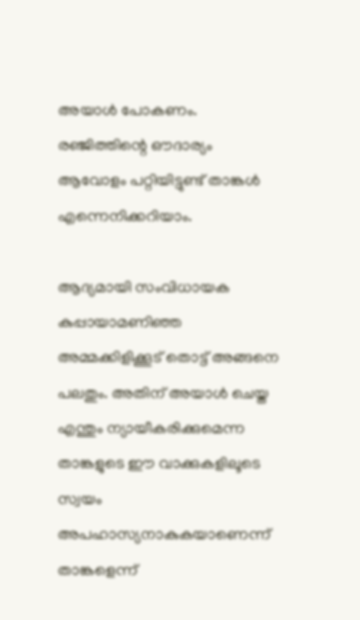അയാൾ പോകണം. രഞ്ജിത്തിന്റെ ഔദാര്യം ആവോളം പറ്റിയിട്ടുണ്ട് താങ്കൾ എന്നെനിക്കറിയാം.

ആദ്യമായി സംവിധായക കുപ്പായാമണിഞ്ഞ അമ്മക്കിളിക്കൂട് തൊട്ട് അങ്ങനെ പലതും. അതിന് അയാൾ ചെയ്ത എന്തും ന്യായീകരിക്കുമെന്ന താങ്കളുടെ ഈ വാക്കുകളിലൂടെ സ്വയം അപഹാസ്യനാകുകയാണെന്ന് താങ്കളെന്ന്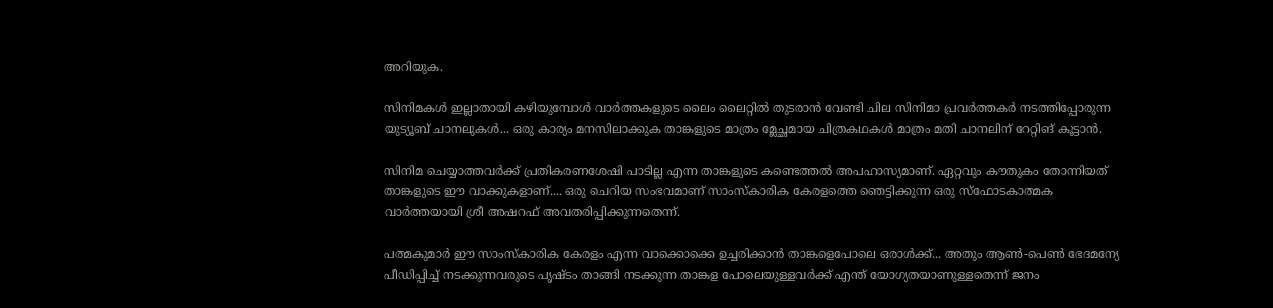അറിയുക.

സിനിമകൾ ഇല്ലാതായി കഴിയുമ്പോൾ വാർത്തകളുടെ ലൈം ലൈറ്റിൽ തുടരാൻ വേണ്ടി ചില സിനിമാ പ്രവർത്തകർ നടത്തിപ്പോരുന്ന യുട്യൂബ് ചാനലുകൾ... ഒരു കാര്യം മനസിലാക്കുക താങ്കളുടെ മാത്രം മ്ലേച്ഛമായ ചിത്രകഥകൾ മാത്രം മതി ചാനലിന് റേറ്റിങ് കൂട്ടാൻ.

സിനിമ ചെയ്യാത്തവർക്ക് പ്രതികരണശേഷി പാടില്ല എന്ന താങ്കളുടെ കണ്ടെത്തൽ അപഹാസ്യമാണ്. ഏറ്റവും കൗതുകം തോന്നിയത് താങ്കളുടെ ഈ വാക്കുകളാണ്.... ഒരു ചെറിയ സംഭവമാണ് സാംസ്കാരിക കേരളത്തെ ഞെട്ടിക്കുന്ന ഒരു സ്ഫോടകാത്മക വാർത്തയായി ശ്രീ അഷറഫ് അവതരിപ്പിക്കുന്നതെന്ന്.

പത്മകുമാർ ഈ സാംസ്കാരിക കേരളം എന്ന വാക്കൊക്കെ ഉച്ചരിക്കാൻ താങ്കളെപോലെ ഒരാൾക്ക്... അതും ആൺ-പെൺ ഭേദമന്യേ പീഡിപ്പിച്ച് നടക്കുന്നവരുടെ പൃഷ്ടം താങ്ങി നടക്കുന്ന താങ്കള പോലെയുള്ളവർക്ക് എന്ത് യോഗ്യതയാണുള്ളതെന്ന് ജനം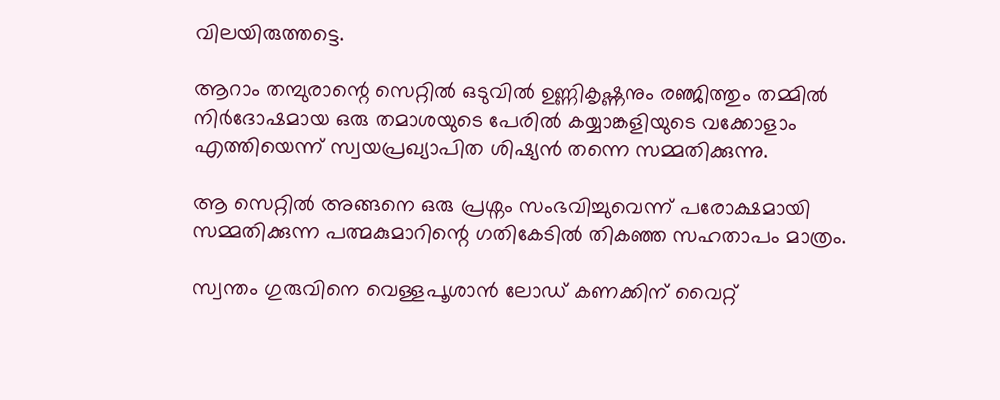വിലയിരുത്തട്ടെ.

ആറാം തമ്പുരാന്റെ സെറ്റിൽ ഒടുവിൽ ഉണ്ണികൃഷ്ണനും രഞ്ജിത്തും തമ്മിൽ നിർദോഷമായ ഒരു തമാശയുടെ പേരിൽ കയ്യാങ്കളിയുടെ വക്കോളാം എത്തിയെന്ന് സ്വയപ്രഖ്യാപിത ശിഷ്യൻ തന്നെ സമ്മതിക്കുന്നു.

ആ സെറ്റിൽ അങ്ങനെ ഒരു പ്രശ്നം സംഭവിച്ചുവെന്ന് പരോക്ഷമായി സമ്മതിക്കുന്ന പത്മകുമാറിന്റെ ഗതികേടിൽ തികഞ്ഞ സഹതാപം മാത്രം.

സ്വന്തം ഗുരുവിനെ വെള്ളപൂശാൻ ലോഡ് കണക്കിന് വൈറ്റ്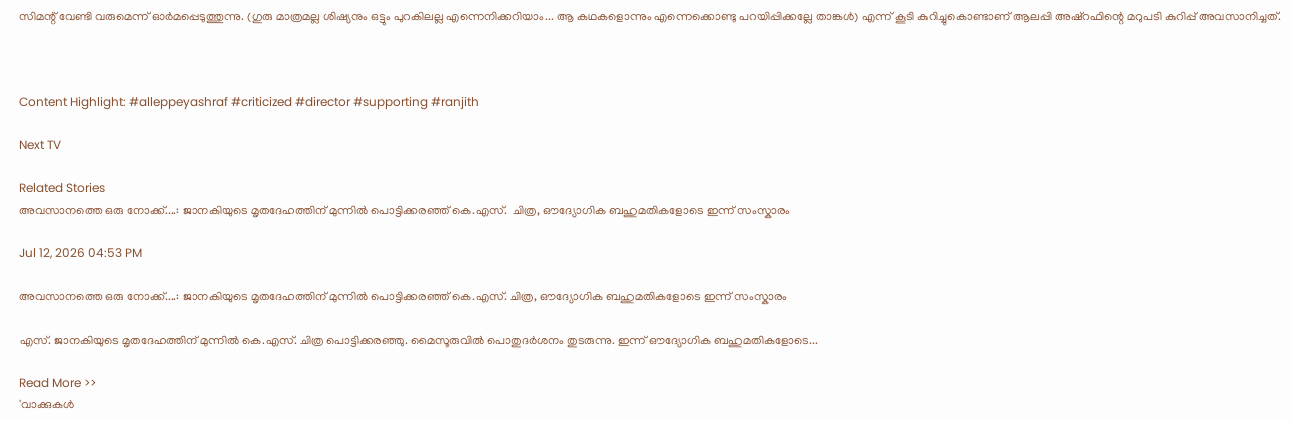സിമന്റ്‌ വേണ്ടി വരുമെന്ന് ഓർമപ്പെടുത്തുന്നു. (ഗുരു മാത്രമല്ല ശിഷ്യനും ഒട്ടും പുറകിലല്ല എന്നെനിക്കറിയാം... ആ കഥകളൊന്നും എന്നെക്കൊണ്ടു പറയിപ്പിക്കല്ലേ താങ്കൾ) എന്ന് കൂടി കുറിച്ചുകൊണ്ടാണ് ആലപ്പി അഷ്റഫിന്റെ മറുപടി കുറിപ്പ് അവസാനിച്ചത്.



Content Highlight: #alleppeyashraf #criticized #director #supporting #ranjith

Next TV

Related Stories
അവസാനത്തെ ഒരു നോക്ക്....: ജാനകിയുടെ മൃതദേഹത്തിന് മുന്നിൽ പൊട്ടിക്കരഞ്ഞ് കെ.എസ്.  ചിത്ര, ഔദ്യോഗിക ബഹുമതികളോടെ ഇന്ന് സംസ്കാരം

Jul 12, 2026 04:53 PM

അവസാനത്തെ ഒരു നോക്ക്....: ജാനകിയുടെ മൃതദേഹത്തിന് മുന്നിൽ പൊട്ടിക്കരഞ്ഞ് കെ.എസ്. ചിത്ര, ഔദ്യോഗിക ബഹുമതികളോടെ ഇന്ന് സംസ്കാരം

എസ്. ജാനകിയുടെ മൃതദേഹത്തിന് മുന്നിൽ കെ.എസ്. ചിത്ര പൊട്ടിക്കരഞ്ഞു. മൈസൂരുവിൽ പൊതുദർശനം തുടരുന്നു. ഇന്ന് ഔദ്യോഗിക ബഹുമതികളോടെ...

Read More >>
'വാക്കുകൾ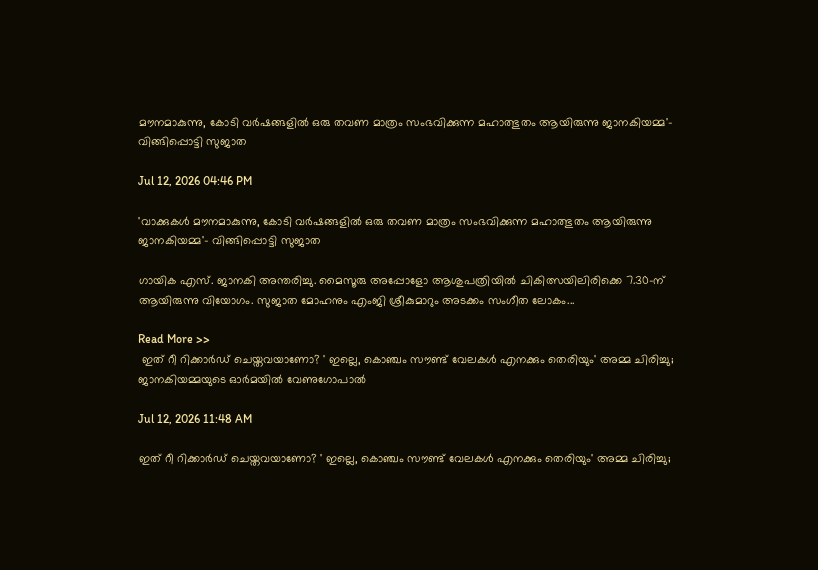മൗനമാകുന്നു, കോടി വർഷങ്ങളിൽ ഒരു തവണ മാത്രം സംഭവിക്കുന്ന മഹാത്ഭുതം ആയിരുന്നു ജാനകിയമ്മ'-  വിങ്ങിപ്പൊട്ടി സുജാത

Jul 12, 2026 04:46 PM

'വാക്കുകൾ മൗനമാകുന്നു, കോടി വർഷങ്ങളിൽ ഒരു തവണ മാത്രം സംഭവിക്കുന്ന മഹാത്ഭുതം ആയിരുന്നു ജാനകിയമ്മ'- വിങ്ങിപ്പൊട്ടി സുജാത

ഗായിക എസ്. ജാനകി അന്തരിച്ചു. മൈസൂരു അപ്പോളോ ആശുപത്രിയിൽ ചികിത്സയിലിരിക്കെ 7.30-ന് ആയിരുന്നു വിയോഗം. സുജാത മോഹനും എംജി ശ്രീകുമാറും അടക്കം സംഗീത ലോകം...

Read More >>
 ഇത് റീ റിക്കാർഡ് ചെയ്തവയാണോ? ' ഇല്ലെ, കൊഞ്ചം സൗണ്ട് വേലകൾ എനക്കും തെരിയും' അമ്മ ചിരിച്ചു;  ജാനകിയമ്മയുടെ ഓർമയിൽ വേണുഗോപാൽ

Jul 12, 2026 11:48 AM

ഇത് റീ റിക്കാർഡ് ചെയ്തവയാണോ? ' ഇല്ലെ, കൊഞ്ചം സൗണ്ട് വേലകൾ എനക്കും തെരിയും' അമ്മ ചിരിച്ചു;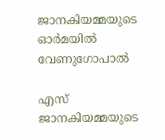ജാനകിയമ്മയുടെ ഓർമയിൽ വേണുഗോപാൽ

എസ് ജാനകിയമ്മയുടെ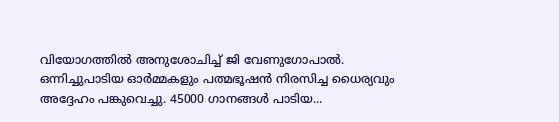വിയോഗത്തിൽ അനുശോചിച്ച് ജി വേണുഗോപാൽ. ഒന്നിച്ചുപാടിയ ഓർമ്മകളും പത്മഭൂഷൻ നിരസിച്ച ധൈര്യവും അദ്ദേഹം പങ്കുവെച്ചു. 45000 ഗാനങ്ങൾ പാടിയ...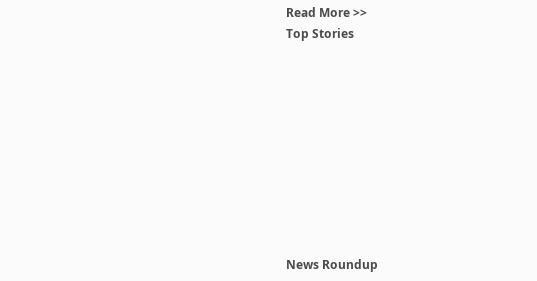Read More >>
Top Stories










News Roundup